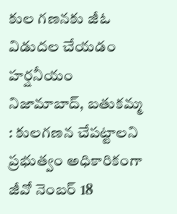కుల గణనకు జీఓ విడుదల చేయడం హర్షనీయం
నిజామాబాద్, బతుకమ్మ : కులగణన చేపట్టాలని ప్రభుత్వం అధికారికంగా జీవో నెంబర్ 18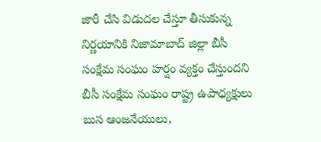జారీ చేసి విడుదల చేస్తూ తీసుకున్న నిర్ణయానికి నిజామాబాద్ జిల్లా బీసీ సంక్షేమ సంఘం హర్షం వ్యక్తం చేస్తుందని బీసీ సంక్షేమ సంఘం రాష్ట్ర ఉపాధ్యక్షులు బుస ఆంజనేయులు,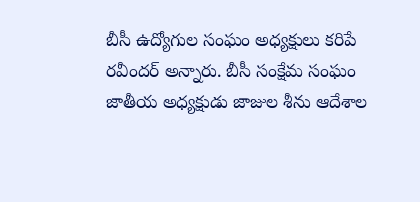బీసీ ఉద్యోగుల సంఘం అధ్యక్షులు కరిపే రవీందర్ అన్నారు. బీసీ సంక్షేమ సంఘం జాతీయ అధ్యక్షుడు జాజుల శీను ఆదేశాల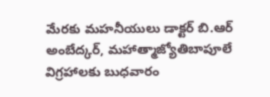మేరకు మహనీయులు డాక్టర్ బి.ఆర్ అంబేద్కర్, మహాత్మాజ్యోతిబాపూలే విగ్రహాలకు బుధవారం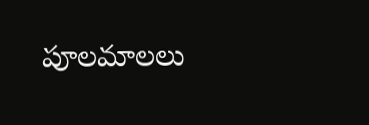పూలమాలలు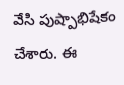వేసి పుష్పాభిషేకం చేశారు. ఈ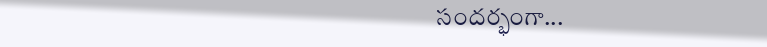సందర్భంగా...